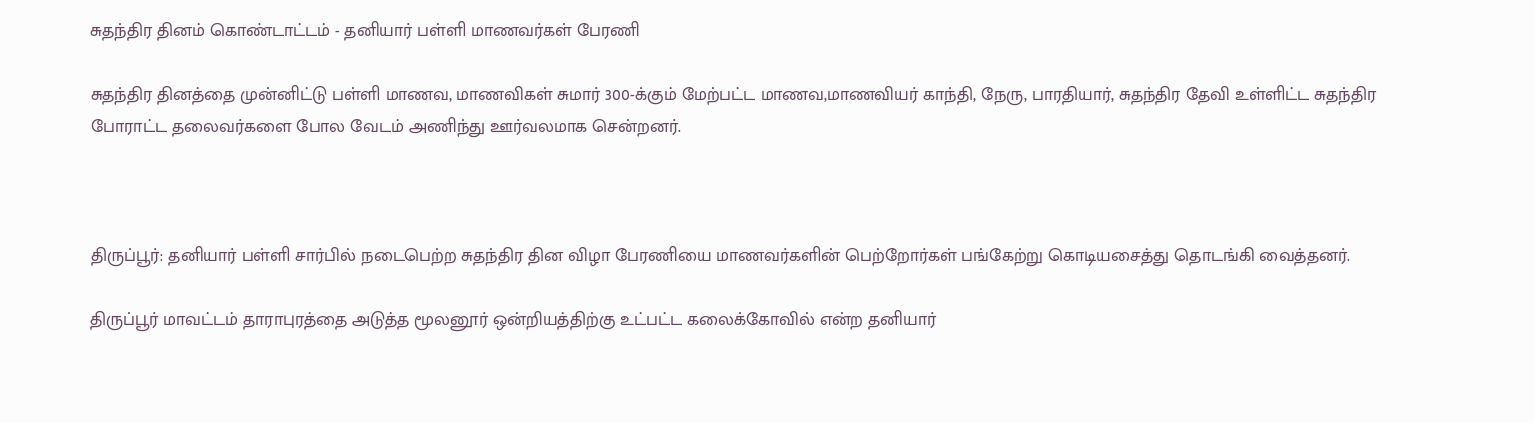சுதந்திர தினம் கொண்டாட்டம் - தனியார் பள்ளி மாணவர்கள் பேரணி

சுதந்திர தினத்தை முன்னிட்டு பள்ளி மாணவ, மாணவிகள் சுமார் 300-க்கும் மேற்பட்ட மாணவ,மாணவியர் காந்தி, நேரு, பாரதியார், சுதந்திர தேவி உள்ளிட்ட சுதந்திர போராட்ட தலைவர்களை போல வேடம் அணிந்து ஊர்வலமாக சென்றனர்.



திருப்பூர்: தனியார் பள்ளி சார்பில் நடைபெற்ற சுதந்திர தின விழா பேரணியை மாணவர்களின் பெற்றோர்கள் பங்கேற்று கொடியசைத்து தொடங்கி வைத்தனர்.

திருப்பூர் மாவட்டம் தாராபுரத்தை அடுத்த மூலனூர் ஒன்றியத்திற்கு உட்பட்ட கலைக்கோவில் என்ற தனியார்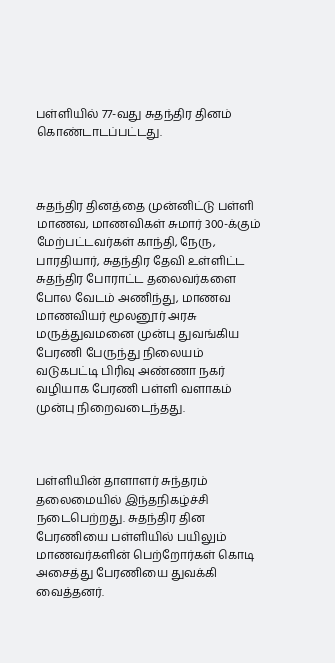பள்ளியில் 77-வது சுதந்திர தினம் கொண்டாடப்பட்டது.



சுதந்திர தினத்தை முன்னிட்டு பள்ளி மாணவ, மாணவிகள் சுமார் 300-க்கும் மேற்பட்டவர்கள் காந்தி, நேரு, பாரதியார், சுதந்திர தேவி உள்ளிட்ட சுதந்திர போராட்ட தலைவர்களை போல வேடம் அணிந்து, மாணவ மாணவியர் மூலனூர் அரசு மருத்துவமனை முன்பு துவங்கிய பேரணி பேருந்து நிலையம் வடுகபட்டி பிரிவு அண்ணா நகர் வழியாக பேரணி பள்ளி வளாகம் முன்பு நிறைவடைந்தது.



பள்ளியின் தாளாளர் சுந்தரம் தலைமையில் இந்தநிகழ்ச்சி நடைபெற்றது. சுதந்திர தின பேரணியை பள்ளியில் பயிலும் மாணவர்களின் பெற்றோர்கள் கொடி அசைத்து பேரணியை துவக்கி வைத்தனர்.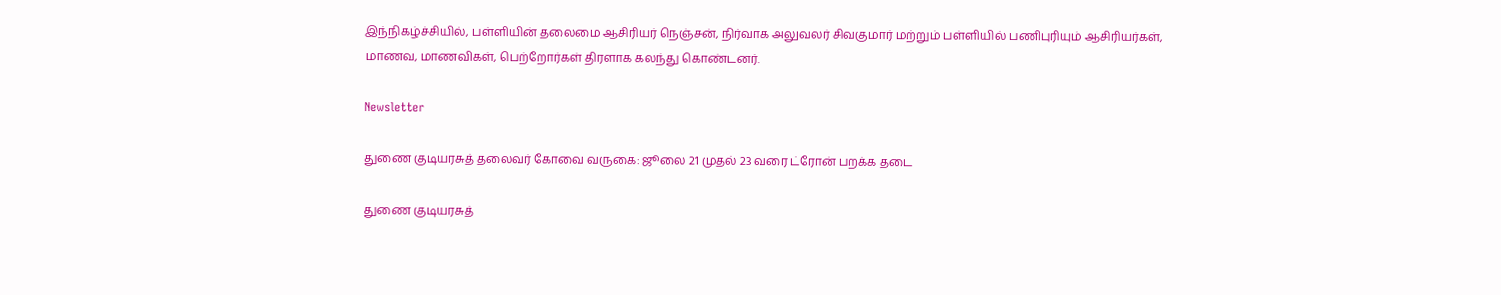இந்நிகழ்ச்சியில், பள்ளியின் தலைமை ஆசிரியர் நெஞ்சன், நிர்வாக அலுவலர் சிவகுமார் மற்றும் பள்ளியில் பணிபுரியும் ஆசிரியர்கள், மாணவ, மாணவிகள், பெற்றோர்கள் திரளாக கலந்து கொண்டனர்.

Newsletter

துணை குடியரசுத் தலைவர் கோவை வருகை: ஜூலை 21 முதல் 23 வரை ட்ரோன் பறக்க தடை

துணை குடியரசுத்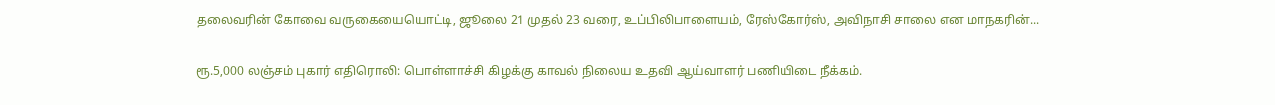தலைவரின் கோவை வருகையையொட்டி, ஜூலை 21 முதல் 23 வரை, உப்பிலிபாளையம், ரேஸ்கோர்ஸ், அவிநாசி சாலை என மாநகரின்...

ரூ.5,000 லஞ்சம் புகார் எதிரொலி: பொள்ளாச்சி கிழக்கு காவல் நிலைய உதவி ஆய்வாளர் பணியிடை நீக்கம்.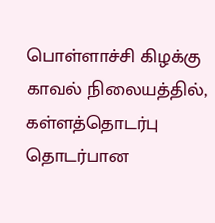பொள்ளாச்சி கிழக்கு காவல் நிலையத்தில், கள்ளத்தொடர்பு தொடர்பான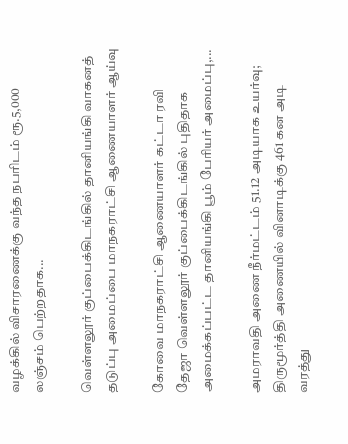வழக்கில் விசாரணைக்கு வந்த நபரிடம் ரூ.5,000 லஞ்சம் பெற்றதாக...

வெள்ளலூர் குப்பைக்கிடங்கில் தானியங்கி வாகனத் தடுப்பு அமைப்பை மாநகராட்சி ஆணையாளர் ஆய்வு

கோவை மாநகராட்சி ஆணையாளர் கட்டா ரவி தேஜா வெள்ளலூர் குப்பைக்கிடங்கில் புதிதாக அமைக்கப்பட்ட தானியங்கி பூம் பேரியர் அமைப்பு,...

அமராவதி அணை நீர்மட்டம் 51.12 அடியாக உயர்வு; திருமூர்த்தி அணையில் வினாடிக்கு 461 கன அடி வரத்து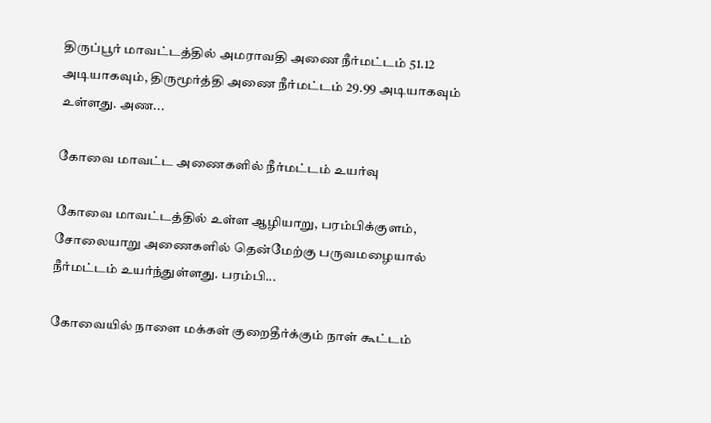திருப்பூர் மாவட்டத்தில் அமராவதி அணை நீர்மட்டம் 51.12 அடியாகவும், திருமூர்த்தி அணை நீர்மட்டம் 29.99 அடியாகவும் உள்ளது. அண...

கோவை மாவட்ட அணைகளில் நீர்மட்டம் உயர்வு

கோவை மாவட்டத்தில் உள்ள ஆழியாறு, பரம்பிக்குளம், சோலையாறு அணைகளில் தென்மேற்கு பருவமழையால் நீர்மட்டம் உயர்ந்துள்ளது. பரம்பி...

கோவையில் நாளை மக்கள் குறைதீர்க்கும் நாள் கூட்டம்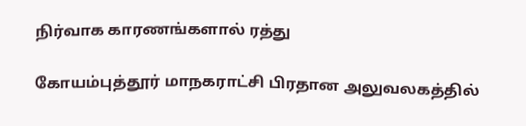நிர்வாக காரணங்களால் ரத்து

கோயம்புத்தூர் மாநகராட்சி பிரதான அலுவலகத்தில்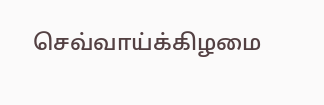செவ்வாய்க்கிழமை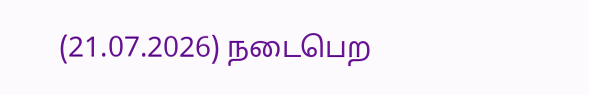(21.07.2026) நடைபெற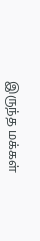இருந்த மக்கள்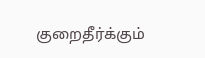குறைதீர்க்கும்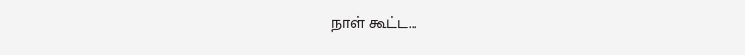நாள் கூட்ட...